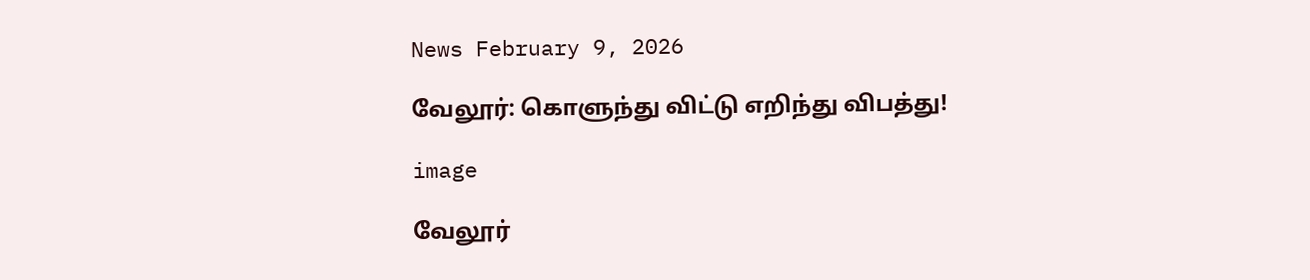News February 9, 2026

வேலூர்: கொளுந்து விட்டு எறிந்து விபத்து!

image

வேலூர்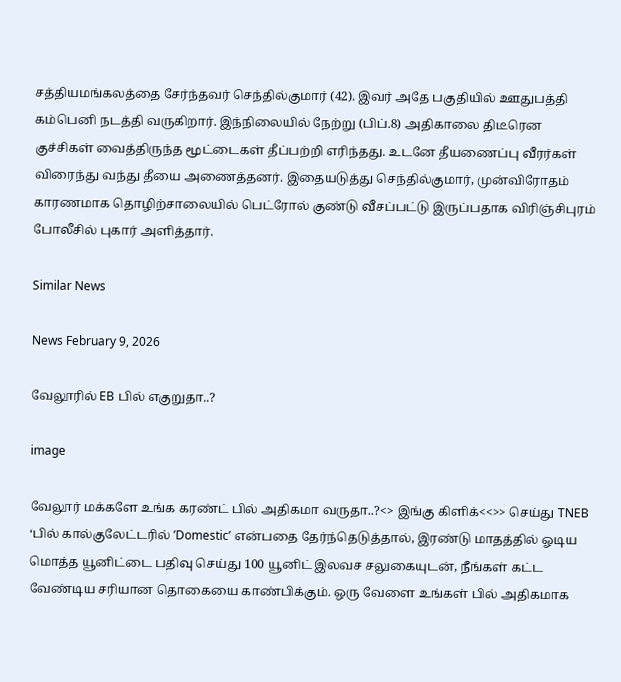சத்தியமங்கலத்தை சேர்ந்தவர் செந்தில்குமார் (42). இவர் அதே பகுதியில் ஊதுபத்தி கம்பெனி நடத்தி வருகிறார். இந்நிலையில் நேற்று (பிப்.8) அதிகாலை திடீரென குச்சிகள் வைத்திருந்த மூட்டைகள் தீப்பற்றி எரிந்தது. உடனே தீயணைப்பு வீரர்கள் விரைந்து வந்து தீயை அணைத்தனர். இதையடுத்து செந்தில்குமார், முன்விரோதம் காரணமாக தொழிற்சாலையில் பெட்ரோல் குண்டு வீசப்பட்டு இருப்பதாக விரிஞ்சிபுரம் போலீசில் புகார் அளித்தார்.

Similar News

News February 9, 2026

வேலூரில் EB பில் எகுறுதா..?

image

வேலூர் மக்களே உங்க கரண்ட் பில் அதிகமா வருதா..?<> இங்கு கிளிக்<<>> செய்து TNEB ‘பில் கால்குலேட்டரில் ’Domestic’ என்பதை தேர்ந்தெடுத்தால், இரண்டு மாதத்தில் ஓடிய மொத்த யூனிட்டை பதிவு செய்து 100 யூனிட் இலவச சலுகையுடன், நீங்கள் கட்ட வேண்டிய சரியான தொகையை காண்பிக்கும். ஒரு வேளை உங்கள் பில் அதிகமாக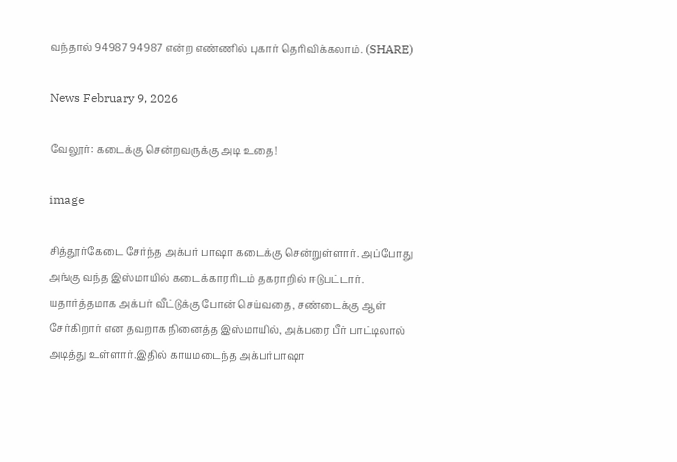வந்தால் 94987 94987 என்ற எண்ணில் புகார் தெரிவிக்கலாம். (SHARE)

News February 9, 2026

வேலூர்: கடைக்கு சென்றவருக்கு அடி உதை!

image

சித்தூர்கேடை சேர்ந்த அக்பர் பாஷா கடைக்கு சென்றுள்ளார். அப்போது அங்கு வந்த இஸ்மாயில் கடைக்காரரிடம் தகராறில் ஈடுபட்டார். யதார்த்தமாக அக்பர் வீட்டுக்கு போன் செய்வதை, சண்டைக்கு ஆள் சேர்கிறார் என தவறாக நினைத்த இஸ்மாயில், அக்பரை பீர் பாட்டிலால் அடித்து உள்ளார்.இதில் காயமடைந்த அக்பர்பாஷா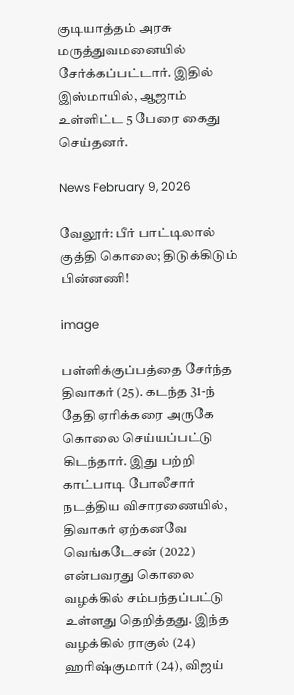குடியாத்தம் அரசு மருத்துவமனையில் சேர்க்கப்பட்டார். இதில் இஸ்மாயில், ஆஜாம் உள்ளிட்ட 5 பேரை கைது செய்தனர்.

News February 9, 2026

வேலூர்: பீர் பாட்டிலால் குத்தி கொலை; திடுக்கிடும் பின்னணி!

image

பள்ளிக்குப்பத்தை சேர்ந்த திவாகர் (25). கடந்த 31-ந் தேதி ஏரிக்கரை அருகே கொலை செய்யப்பட்டு கிடந்தார். இது பற்றி காட்பாடி போலீசார் நடத்திய விசாரணையில், திவாகர் ஏற்கனவே வெங்கடேசன் (2022) என்பவரது கொலை வழக்கில் சம்பந்தப்பட்டு உள்ளது தெறித்தது. இந்த வழக்கில் ராகுல் (24) ஹரிஷ்குமார் (24), விஜய்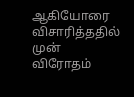ஆகியோரை விசாரித்ததில் முன் விரோதம்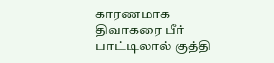காரணமாக திவாகரை பீர் பாட்டிலால் குத்தி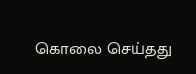கொலை செய்தது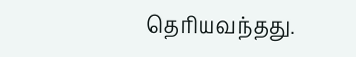தெரியவந்தது.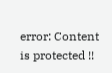error: Content is protected !!